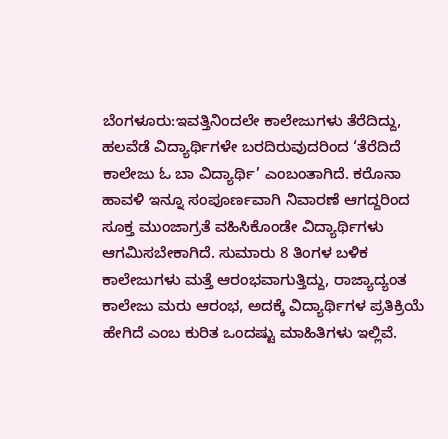ಬೆಂಗಳೂರು:ಇವತ್ತಿನಿಂದಲೇ ಕಾಲೇಜುಗಳು ತೆರೆದಿದ್ದು, ಹಲವೆಡೆ ವಿದ್ಯಾರ್ಥಿಗಳೇ ಬರದಿರುವುದರಿಂದ ‘ತೆರೆದಿದೆ ಕಾಲೇಜು ಓ ಬಾ ವಿದ್ಯಾರ್ಥಿ’ ಎಂಬಂತಾಗಿದೆ. ಕರೊನಾ ಹಾವಳಿ ಇನ್ನೂ ಸಂಪೂರ್ಣವಾಗಿ ನಿವಾರಣೆ ಆಗದ್ದರಿಂದ ಸೂಕ್ತ ಮುಂಜಾಗ್ರತೆ ವಹಿಸಿಕೊಂಡೇ ವಿದ್ಯಾರ್ಥಿಗಳು ಆಗಮಿಸಬೇಕಾಗಿದೆ. ಸುಮಾರು 8 ತಿಂಗಳ ಬಳಿಕ ಕಾಲೇಜುಗಳು ಮತ್ತೆ ಆರಂಭವಾಗುತ್ತಿದ್ದು, ರಾಜ್ಯಾದ್ಯಂತ ಕಾಲೇಜು ಮರು ಆರಂಭ, ಅದಕ್ಕೆ ವಿದ್ಯಾರ್ಥಿಗಳ ಪ್ರತಿಕ್ರಿಯೆ ಹೇಗಿದೆ ಎಂಬ ಕುರಿತ ಒಂದಷ್ಟು ಮಾಹಿತಿಗಳು ಇಲ್ಲಿವೆ.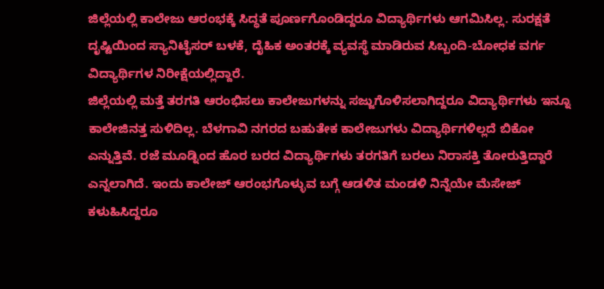ಜಿಲ್ಲೆಯಲ್ಲಿ ಕಾಲೇಜು ಆರಂಭಕ್ಕೆ ಸಿದ್ಧತೆ ಪೂರ್ಣಗೊಂಡಿದ್ದರೂ ವಿದ್ಯಾರ್ಥಿಗಳು ಆಗಮಿಸಿಲ್ಲ. ಸುರಕ್ಷತೆ ದೃಷ್ಟಿಯಿಂದ ಸ್ಯಾನಿಟೈಸರ್ ಬಳಕೆ, ದೈಹಿಕ ಅಂತರಕ್ಕೆ ವ್ಯವಸ್ಥೆ ಮಾಡಿರುವ ಸಿಬ್ಬಂದಿ-ಬೋಧಕ ವರ್ಗ ವಿದ್ಯಾರ್ಥಿಗಳ ನಿರೀಕ್ಷೆಯಲ್ಲಿದ್ದಾರೆ.
ಜಿಲ್ಲೆಯಲ್ಲಿ ಮತ್ತೆ ತರಗತಿ ಆರಂಭಿಸಲು ಕಾಲೇಜುಗಳನ್ನು ಸಜ್ಜುಗೊಳಿಸಲಾಗಿದ್ದರೂ ವಿದ್ಯಾರ್ಥಿಗಳು ಇನ್ನೂ ಕಾಲೇಜಿನತ್ತ ಸುಳಿದಿಲ್ಲ. ಬೆಳಗಾವಿ ನಗರದ ಬಹುತೇಕ ಕಾಲೇಜುಗಳು ವಿದ್ಯಾರ್ಥಿಗಳಿಲ್ಲದೆ ಬಿಕೋ ಎನ್ನುತ್ತಿವೆ. ರಜೆ ಮೂಡ್ನಿಂದ ಹೊರ ಬರದ ವಿದ್ಯಾರ್ಥಿಗಳು ತರಗತಿಗೆ ಬರಲು ನಿರಾಸಕ್ತಿ ತೋರುತ್ತಿದ್ದಾರೆ ಎನ್ನಲಾಗಿದೆ. ಇಂದು ಕಾಲೇಜ್ ಆರಂಭಗೊಳ್ಳುವ ಬಗ್ಗೆ ಆಡಳಿತ ಮಂಡಳಿ ನಿನ್ನೆಯೇ ಮೆಸೇಜ್ ಕಳುಹಿಸಿದ್ದರೂ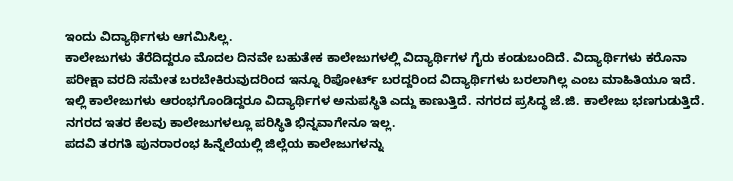ಇಂದು ವಿದ್ಯಾರ್ಥಿಗಳು ಆಗಮಿಸಿಲ್ಲ.
ಕಾಲೇಜುಗಳು ತೆರೆದಿದ್ದರೂ ಮೊದಲ ದಿನವೇ ಬಹುತೇಕ ಕಾಲೇಜುಗಳಲ್ಲಿ ವಿದ್ಯಾರ್ಥಿಗಳ ಗೈರು ಕಂಡುಬಂದಿದೆ. ವಿದ್ಯಾರ್ಥಿಗಳು ಕರೊನಾ ಪರೀಕ್ಷಾ ವರದಿ ಸಮೇತ ಬರಬೇಕಿರುವುದರಿಂದ ಇನ್ನೂ ರಿಪೋರ್ಟ್ ಬರದ್ದರಿಂದ ವಿದ್ಯಾರ್ಥಿಗಳು ಬರಲಾಗಿಲ್ಲ ಎಂಬ ಮಾಹಿತಿಯೂ ಇದೆ.
ಇಲ್ಲಿ ಕಾಲೇಜುಗಳು ಆರಂಭಗೊಂಡಿದ್ದರೂ ವಿದ್ಯಾರ್ಥಿಗಳ ಅನುಪಸ್ಥಿತಿ ಎದ್ದು ಕಾಣುತ್ತಿದೆ. ನಗರದ ಪ್ರಸಿದ್ಧ ಜೆ.ಜಿ. ಕಾಲೇಜು ಭಣಗುಡುತ್ತಿದೆ. ನಗರದ ಇತರ ಕೆಲವು ಕಾಲೇಜುಗಳಲ್ಲೂ ಪರಿಸ್ಥಿತಿ ಭಿನ್ನವಾಗೇನೂ ಇಲ್ಲ.
ಪದವಿ ತರಗತಿ ಪುನರಾರಂಭ ಹಿನ್ನೆಲೆಯಲ್ಲಿ ಜಿಲ್ಲೆಯ ಕಾಲೇಜುಗಳನ್ನು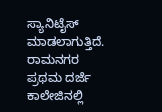ಸ್ಯಾನಿಟೈಸ್ ಮಾಡಲಾಗುತ್ತಿದೆ. ರಾಮನಗರ ಪ್ರಥಮ ದರ್ಜೆ ಕಾಲೇಜಿನಲ್ಲಿ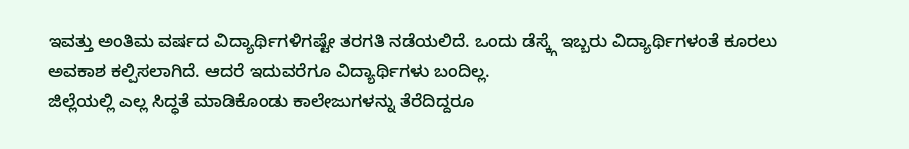ಇವತ್ತು ಅಂತಿಮ ವರ್ಷದ ವಿದ್ಯಾರ್ಥಿಗಳಿಗಷ್ಟೇ ತರಗತಿ ನಡೆಯಲಿದೆ. ಒಂದು ಡೆಸ್ಕ್ಗೆ ಇಬ್ಬರು ವಿದ್ಯಾರ್ಥಿಗಳಂತೆ ಕೂರಲು ಅವಕಾಶ ಕಲ್ಪಿಸಲಾಗಿದೆ. ಆದರೆ ಇದುವರೆಗೂ ವಿದ್ಯಾರ್ಥಿಗಳು ಬಂದಿಲ್ಲ.
ಜಿಲ್ಲೆಯಲ್ಲಿ ಎಲ್ಲ ಸಿದ್ಧತೆ ಮಾಡಿಕೊಂಡು ಕಾಲೇಜುಗಳನ್ನು ತೆರೆದಿದ್ದರೂ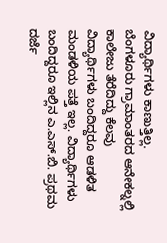ವಿದ್ಯಾರ್ಥಿಗಳು ಕಾಣುತ್ತಿಲ್ಲ.
ಬೆಂಗಳೂರು ಗ್ರಾಮಾಂತರದ ಆನೇಕಲ್ನಲ್ಲಿ ಕಾಲೇಜು ತೆರೆದಿದ್ದು ಕೆಲವು ವಿದ್ಯಾರ್ಥಿಗಳು ಬಂದಿದ್ದರೂ ಆಡಳಿತ ಮಂಡಳಿಯ ಪತ್ತೆ ಇಲ್ಲ. ವಿದ್ಯಾರ್ಥಿಗಳು ಬಂದಿದ್ದರೂ ಇಲ್ಲಿನ ಎ.ಎಸ್.ಬಿ. ಪ್ರಥಮ ದರ್ಜೆ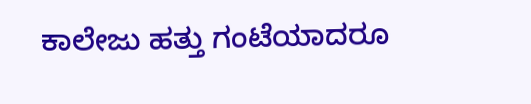ಕಾಲೇಜು ಹತ್ತು ಗಂಟೆಯಾದರೂ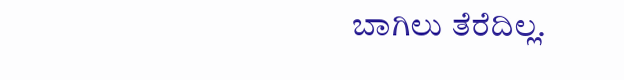ಬಾಗಿಲು ತೆರೆದಿಲ್ಲ.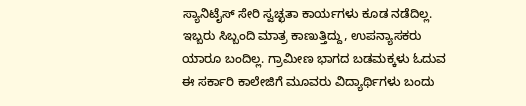ಸ್ಯಾನಿಟೈಸ್ ಸೇರಿ ಸ್ವಚ್ಛತಾ ಕಾರ್ಯಗಳು ಕೂಡ ನಡೆದಿಲ್ಲ. ಇಬ್ಬರು ಸಿಬ್ಬಂದಿ ಮಾತ್ರ ಕಾಣುತ್ತಿದ್ದು, ಉಪನ್ಯಾಸಕರು ಯಾರೂ ಬಂದಿಲ್ಲ. ಗ್ರಾಮೀಣ ಭಾಗದ ಬಡಮಕ್ಕಳು ಓದುವ ಈ ಸರ್ಕಾರಿ ಕಾಲೇಜಿಗೆ ಮೂವರು ವಿದ್ಯಾರ್ಥಿಗಳು ಬಂದು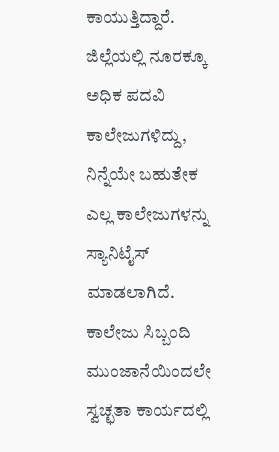ಕಾಯುತ್ತಿದ್ದಾರೆ.
ಜಿಲ್ಲೆಯಲ್ಲಿ ನೂರಕ್ಕೂ ಅಧಿಕ ಪದವಿ ಕಾಲೇಜುಗಳಿದ್ದು, ನಿನ್ನೆಯೇ ಬಹುತೇಕ ಎಲ್ಲ ಕಾಲೇಜುಗಳನ್ನು ಸ್ಯಾನಿಟೈಸ್ ಮಾಡಲಾಗಿದೆ. ಕಾಲೇಜು ಸಿಬ್ಬಂದಿ ಮುಂಜಾನೆಯಿಂದಲೇ ಸ್ವಚ್ಛತಾ ಕಾರ್ಯದಲ್ಲಿ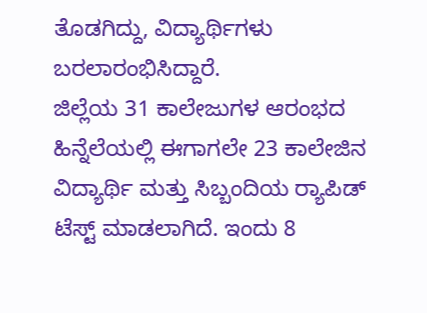ತೊಡಗಿದ್ದು, ವಿದ್ಯಾರ್ಥಿಗಳು ಬರಲಾರಂಭಿಸಿದ್ದಾರೆ.
ಜಿಲ್ಲೆಯ 31 ಕಾಲೇಜುಗಳ ಆರಂಭದ ಹಿನ್ನೆಲೆಯಲ್ಲಿ ಈಗಾಗಲೇ 23 ಕಾಲೇಜಿನ ವಿದ್ಯಾರ್ಥಿ ಮತ್ತು ಸಿಬ್ಬಂದಿಯ ರ‍್ಯಾಪಿಡ್ ಟೆಸ್ಟ್ ಮಾಡಲಾಗಿದೆ. ಇಂದು 8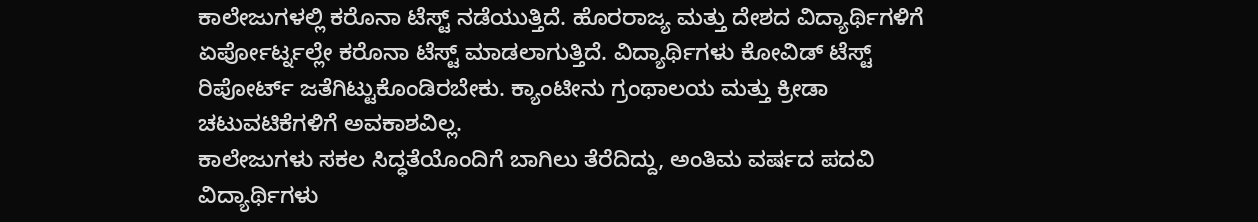ಕಾಲೇಜುಗಳಲ್ಲಿ ಕರೊನಾ ಟೆಸ್ಟ್ ನಡೆಯುತ್ತಿದೆ. ಹೊರರಾಜ್ಯ ಮತ್ತು ದೇಶದ ವಿದ್ಯಾರ್ಥಿಗಳಿಗೆ ಏರ್ಪೋರ್ಟ್ನಲ್ಲೇ ಕರೊನಾ ಟೆಸ್ಟ್ ಮಾಡಲಾಗುತ್ತಿದೆ. ವಿದ್ಯಾರ್ಥಿಗಳು ಕೋವಿಡ್ ಟೆಸ್ಟ್ ರಿಪೋರ್ಟ್ ಜತೆಗಿಟ್ಟುಕೊಂಡಿರಬೇಕು. ಕ್ಯಾಂಟೀನು ಗ್ರಂಥಾಲಯ ಮತ್ತು ಕ್ರೀಡಾ ಚಟುವಟಿಕೆಗಳಿಗೆ ಅವಕಾಶವಿಲ್ಲ.
ಕಾಲೇಜುಗಳು ಸಕಲ ಸಿದ್ಧತೆಯೊಂದಿಗೆ ಬಾಗಿಲು ತೆರೆದಿದ್ದು, ಅಂತಿಮ ವರ್ಷದ ಪದವಿ ವಿದ್ಯಾರ್ಥಿಗಳು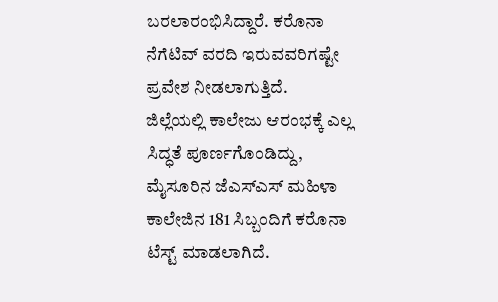ಬರಲಾರಂಭಿಸಿದ್ದಾರೆ. ಕರೊನಾ ನೆಗೆಟಿವ್ ವರದಿ ಇರುವವರಿಗಷ್ಟೇ ಪ್ರವೇಶ ನೀಡಲಾಗುತ್ತಿದೆ.
ಜಿಲ್ಲೆಯಲ್ಲಿ ಕಾಲೇಜು ಆರಂಭಕ್ಕೆ ಎಲ್ಲ ಸಿದ್ಧತೆ ಪೂರ್ಣಗೊಂಡಿದ್ದು, ಮೈಸೂರಿನ ಜೆಎಸ್ಎಸ್ ಮಹಿಳಾ ಕಾಲೇಜಿನ 181 ಸಿಬ್ಬಂದಿಗೆ ಕರೊನಾ ಟೆಸ್ಟ್ ಮಾಡಲಾಗಿದೆ.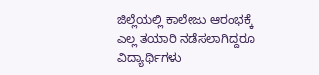ಜಿಲ್ಲೆಯಲ್ಲಿ ಕಾಲೇಜು ಆರಂಭಕ್ಕೆ ಎಲ್ಲ ತಯಾರಿ ನಡೆಸಲಾಗಿದ್ದರೂ ವಿದ್ಯಾರ್ಥಿಗಳು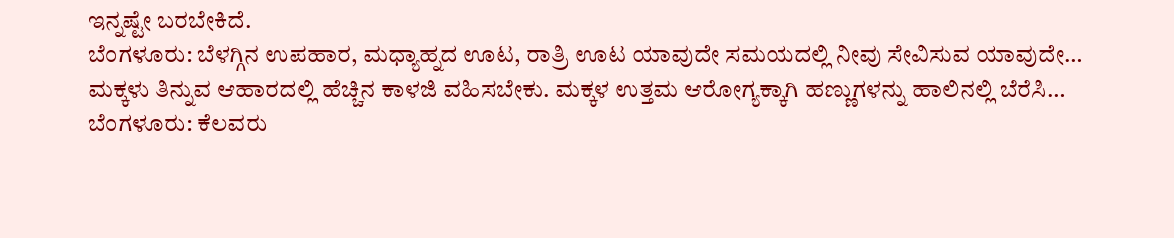ಇನ್ನಷ್ಟೇ ಬರಬೇಕಿದೆ.
ಬೆಂಗಳೂರು: ಬೆಳಗ್ಗಿನ ಉಪಹಾರ, ಮಧ್ಯಾಹ್ನದ ಊಟ, ರಾತ್ರಿ ಊಟ ಯಾವುದೇ ಸಮಯದಲ್ಲಿ ನೀವು ಸೇವಿಸುವ ಯಾವುದೇ…
ಮಕ್ಕಳು ತಿನ್ನುವ ಆಹಾರದಲ್ಲಿ ಹೆಚ್ಚಿನ ಕಾಳಜಿ ವಹಿಸಬೇಕು. ಮಕ್ಕಳ ಉತ್ತಮ ಆರೋಗ್ಯಕ್ಕಾಗಿ ಹಣ್ಣುಗಳನ್ನು ಹಾಲಿನಲ್ಲಿ ಬೆರೆಸಿ…
ಬೆಂಗಳೂರು: ಕೆಲವರು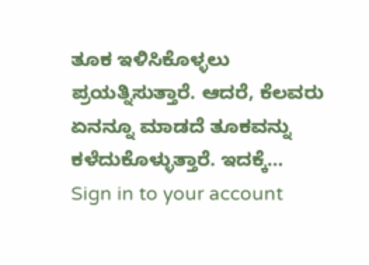ತೂಕ ಇಳಿಸಿಕೊಳ್ಳಲು ಪ್ರಯತ್ನಿಸುತ್ತಾರೆ. ಆದರೆ, ಕೆಲವರು ಏನನ್ನೂ ಮಾಡದೆ ತೂಕವನ್ನು ಕಳೆದುಕೊಳ್ಳುತ್ತಾರೆ. ಇದಕ್ಕೆ…
Sign in to your account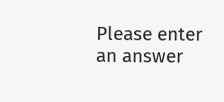Please enter an answer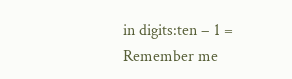in digits:ten − 1 =
Remember me